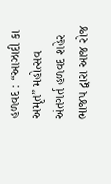હળવદ : “આઝાદી કા અમૃત” મહોત્સવ અંતગર્ત હળવદ શહેર ભાજપ દ્વારા આજ રોજ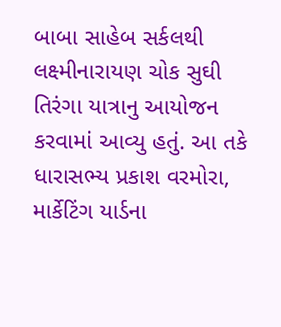બાબા સાહેબ સર્કલથી લક્ષ્મીનારાયણ ચોક સુઘી તિરંગા યાત્રાનુ આયોજન કરવામાં આવ્યુ હતું. આ તકે ધારાસભ્ય પ્રકાશ વરમોરા, માર્કેટિંગ યાર્ડના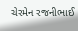ચેરમેન રજનીભાઈ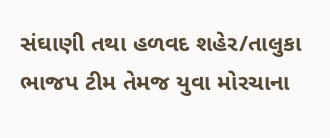સંઘાણી તથા હળવદ શહેર/તાલુકા ભાજપ ટીમ તેમજ યુવા મોરચાના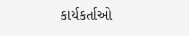કાર્યકર્તાઓ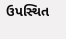ઉપસ્થિત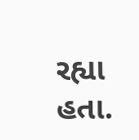રહ્યા હતા.